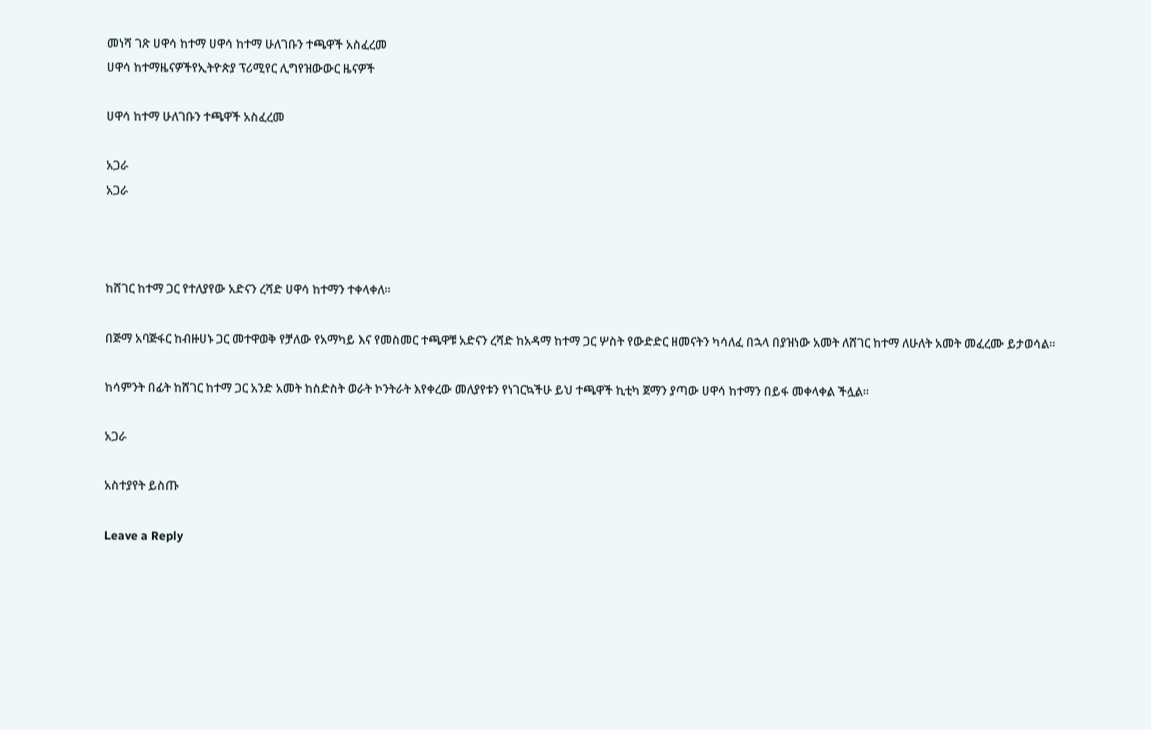መነሻ ገጽ ሀዋሳ ከተማ ሀዋሳ ከተማ ሁለገቡን ተጫዋች አስፈረመ
ሀዋሳ ከተማዜናዎችየኢትዮጵያ ፕሪሚየር ሊግየዝውውር ዜናዎች

ሀዋሳ ከተማ ሁለገቡን ተጫዋች አስፈረመ

አጋራ
አጋራ



ከሸገር ከተማ ጋር የተለያየው አድናን ረሻድ ሀዋሳ ከተማን ተቀላቀለ።

በጅማ አባጅፋር ከብዙሀኑ ጋር መተዋወቅ የቻለው የአማካይ እና የመስመር ተጫዋቹ አድናን ረሻድ ከአዳማ ከተማ ጋር ሦስት የውድድር ዘመናትን ካሳለፈ በኋላ በያዝነው አመት ለሸገር ከተማ ለሁለት አመት መፈረሙ ይታወሳል።

ከሳምንት በፊት ከሸገር ከተማ ጋር አንድ አመት ከስድስት ወራት ኮንትራት እየቀረው መለያየቱን የነገርኳችሁ ይህ ተጫዋች ኪቲካ ጀማን ያጣው ሀዋሳ ከተማን በይፋ መቀላቀል ችሏል።

አጋራ

አስተያየት ይስጡ

Leave a Reply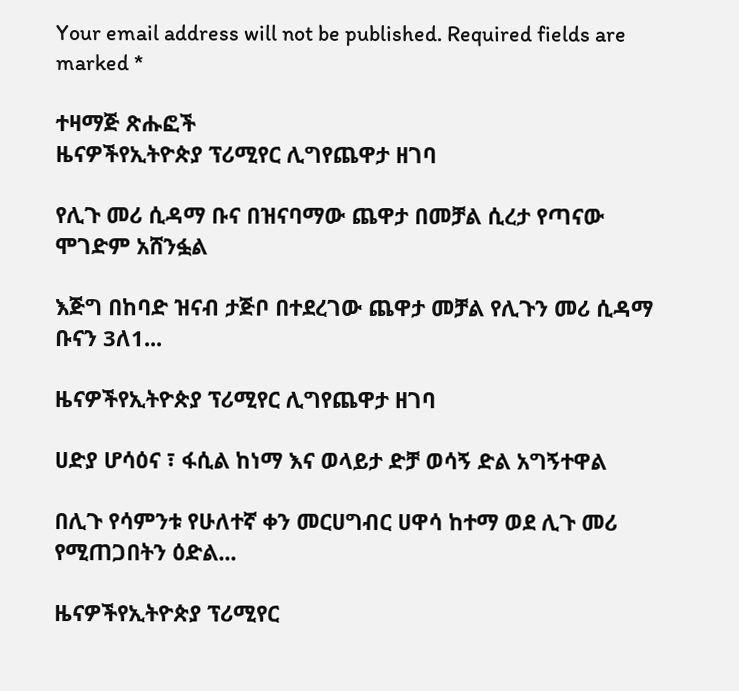Your email address will not be published. Required fields are marked *

ተዛማጅ ጽሑፎች
ዜናዎችየኢትዮጵያ ፕሪሚየር ሊግየጨዋታ ዘገባ

የሊጉ መሪ ሲዳማ ቡና በዝናባማው ጨዋታ በመቻል ሲረታ የጣናው ሞገድም አሸንፏል

እጅግ በከባድ ዝናብ ታጅቦ በተደረገው ጨዋታ መቻል የሊጉን መሪ ሲዳማ ቡናን 3ለ1...

ዜናዎችየኢትዮጵያ ፕሪሚየር ሊግየጨዋታ ዘገባ

ሀድያ ሆሳዕና ፣ ፋሲል ከነማ እና ወላይታ ድቻ ወሳኝ ድል አግኝተዋል

በሊጉ የሳምንቱ የሁለተኛ ቀን መርሀግብር ሀዋሳ ከተማ ወደ ሊጉ መሪ የሚጠጋበትን ዕድል...

ዜናዎችየኢትዮጵያ ፕሪሚየር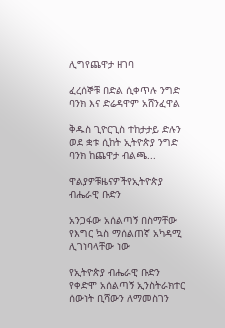ሊግየጨዋታ ዘገባ

ፈረሰኞቹ በድል ሲቀጥሉ ንግድ ባንክ እና ድሬዳዋም አሸንፈዋል

ቅዱስ ጊዮርጊስ ተከታታይ ድሉን ወደ ቋቱ ሲከት ኢትዮጵያ ንግድ ባንክ ከጨዋታ ብልጫ...

ዋልያዎቹዜናዎችየኢትዮጵያ ብሔራዊ ቡድን

አንጋፋው አሰልጣኝ በስማቸው የእግር ኳስ ማሰልጠኛ አካዳሚ ሊገነባላቸው ነው

የኢትዮጵያ ብሔራዊ ቡድን የቀድሞ አሰልጣኝ ኢንስትራክተር ሰውነት ቢሻውን ለማመስገን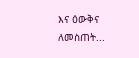እና ዕውቅና ለመስጠት...